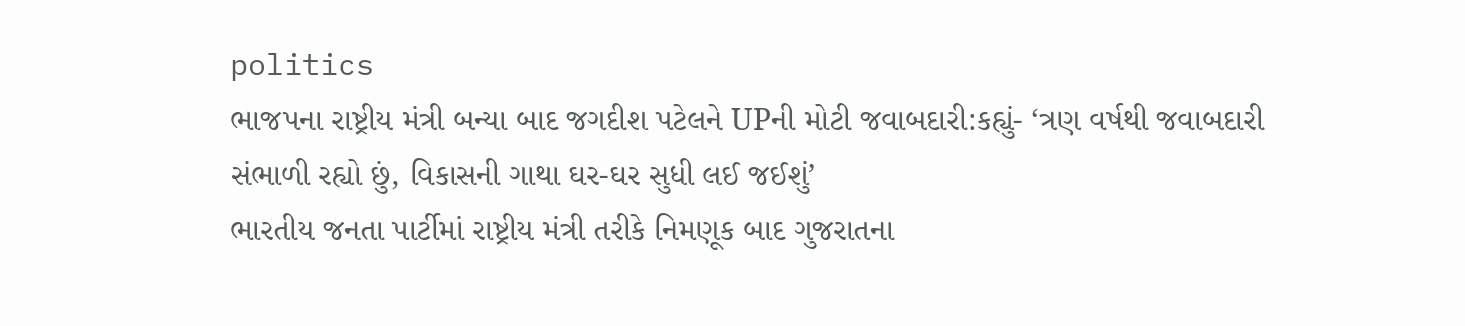politics
ભાજપના રાષ્ટ્રીય મંત્રી બન્યા બાદ જગદીશ પટેલને UPની મોટી જવાબદારી:કહ્યું- ‘ત્રણ વર્ષથી જવાબદારી સંભાળી રહ્યો છું, વિકાસની ગાથા ઘર-ઘર સુધી લઈ જઈશું’
ભારતીય જનતા પાર્ટીમાં રાષ્ટ્રીય મંત્રી તરીકે નિમણૂક બાદ ગુજરાતના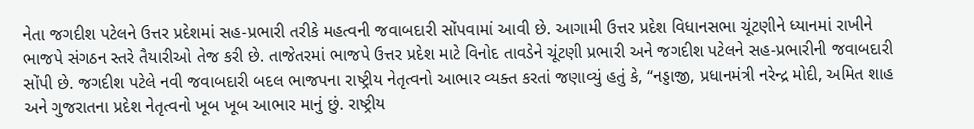નેતા જગદીશ પટેલને ઉત્તર પ્રદેશમાં સહ-પ્રભારી તરીકે મહત્વની જવાબદારી સોંપવામાં આવી છે. આગામી ઉત્તર પ્રદેશ વિધાનસભા ચૂંટણીને ધ્યાનમાં રાખીને ભાજપે સંગઠન સ્તરે તૈયારીઓ તેજ કરી છે. તાજેતરમાં ભાજપે ઉત્તર પ્રદેશ માટે વિનોદ તાવડેને ચૂંટણી પ્રભારી અને જગદીશ પટેલને સહ-પ્રભારીની જવાબદારી સોંપી છે. જગદીશ પટેલે નવી જવાબદારી બદલ ભાજપના રાષ્ટ્રીય નેતૃત્વનો આભાર વ્યક્ત કરતાં જણાવ્યું હતું કે, “નડ્ડાજી, પ્રધાનમંત્રી નરેન્દ્ર મોદી, અમિત શાહ અને ગુજરાતના પ્રદેશ નેતૃત્વનો ખૂબ ખૂબ આભાર માનું છું. રાષ્ટ્રીય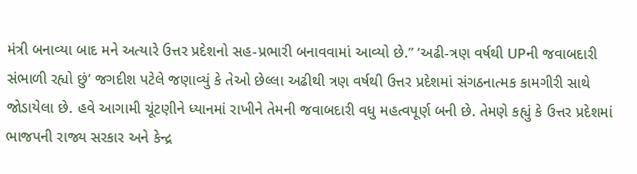મંત્રી બનાવ્યા બાદ મને અત્યારે ઉત્તર પ્રદેશનો સહ-પ્રભારી બનાવવામાં આવ્યો છે.” ‘અઢી-ત્રણ વર્ષથી UPની જવાબદારી સંભાળી રહ્યો છું’ જગદીશ પટેલે જણાવ્યું કે તેઓ છેલ્લા અઢીથી ત્રણ વર્ષથી ઉત્તર પ્રદેશમાં સંગઠનાત્મક કામગીરી સાથે જોડાયેલા છે. હવે આગામી ચૂંટણીને ધ્યાનમાં રાખીને તેમની જવાબદારી વધુ મહત્વપૂર્ણ બની છે. તેમણે કહ્યું કે ઉત્તર પ્રદેશમાં ભાજપની રાજ્ય સરકાર અને કેન્દ્ર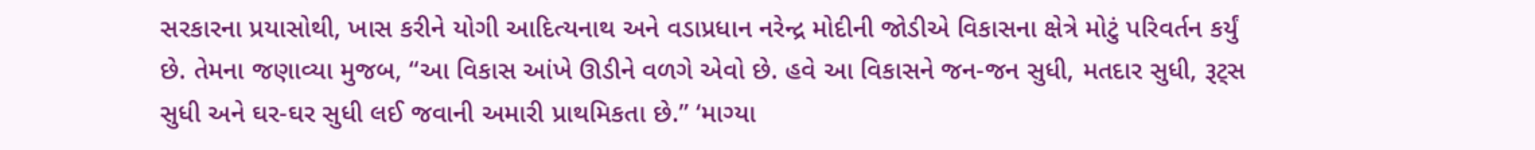સરકારના પ્રયાસોથી, ખાસ કરીને યોગી આદિત્યનાથ અને વડાપ્રધાન નરેન્દ્ર મોદીની જોડીએ વિકાસના ક્ષેત્રે મોટું પરિવર્તન કર્યું છે. તેમના જણાવ્યા મુજબ, “આ વિકાસ આંખે ઊડીને વળગે એવો છે. હવે આ વિકાસને જન-જન સુધી, મતદાર સુધી, રૂટ્સ સુધી અને ઘર-ઘર સુધી લઈ જવાની અમારી પ્રાથમિકતા છે.” ‘માગ્યા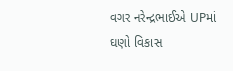વગર નરેન્દ્રભાઈએ UPમાં ઘણો વિકાસ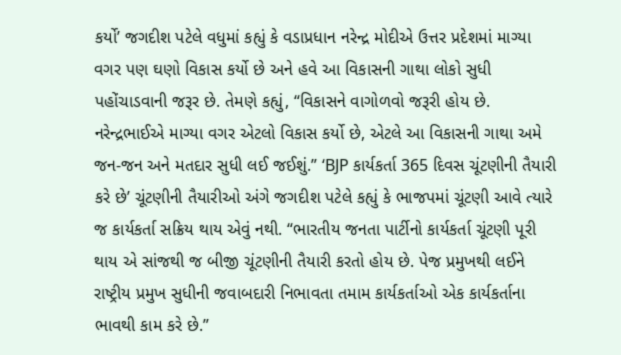કર્યો’ જગદીશ પટેલે વધુમાં કહ્યું કે વડાપ્રધાન નરેન્દ્ર મોદીએ ઉત્તર પ્રદેશમાં માગ્યા વગર પણ ઘણો વિકાસ કર્યો છે અને હવે આ વિકાસની ગાથા લોકો સુધી પહોંચાડવાની જરૂર છે. તેમણે કહ્યું, “વિકાસને વાગોળવો જરૂરી હોય છે. નરેન્દ્રભાઈએ માગ્યા વગર એટલો વિકાસ કર્યો છે, એટલે આ વિકાસની ગાથા અમે જન-જન અને મતદાર સુધી લઈ જઈશું.” ‘BJP કાર્યકર્તા 365 દિવસ ચૂંટણીની તૈયારી કરે છે’ ચૂંટણીની તૈયારીઓ અંગે જગદીશ પટેલે કહ્યું કે ભાજપમાં ચૂંટણી આવે ત્યારે જ કાર્યકર્તા સક્રિય થાય એવું નથી. “ભારતીય જનતા પાર્ટીનો કાર્યકર્તા ચૂંટણી પૂરી થાય એ સાંજથી જ બીજી ચૂંટણીની તૈયારી કરતો હોય છે. પેજ પ્રમુખથી લઈને રાષ્ટ્રીય પ્રમુખ સુધીની જવાબદારી નિભાવતા તમામ કાર્યકર્તાઓ એક કાર્યકર્તાના ભાવથી કામ કરે છે.”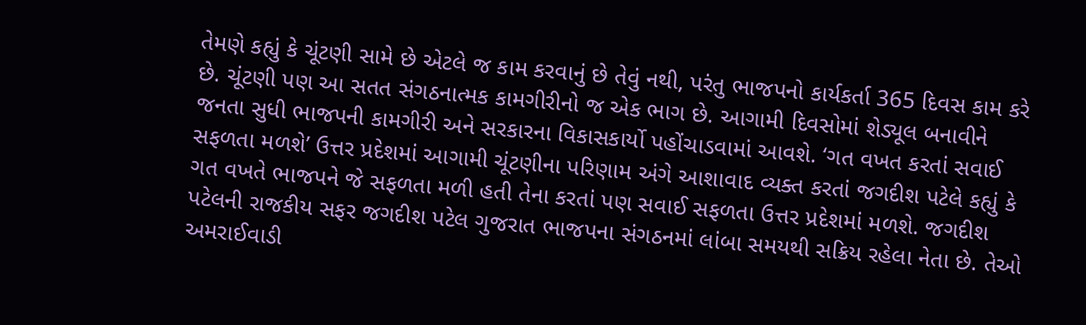તેમણે કહ્યું કે ચૂંટણી સામે છે એટલે જ કામ કરવાનું છે તેવું નથી, પરંતુ ભાજપનો કાર્યકર્તા 365 દિવસ કામ કરે છે. ચૂંટણી પણ આ સતત સંગઠનાત્મક કામગીરીનો જ એક ભાગ છે. આગામી દિવસોમાં શેડ્યૂલ બનાવીને જનતા સુધી ભાજપની કામગીરી અને સરકારના વિકાસકાર્યો પહોંચાડવામાં આવશે. ‘ગત વખત કરતાં સવાઈ સફળતા મળશે’ ઉત્તર પ્રદેશમાં આગામી ચૂંટણીના પરિણામ અંગે આશાવાદ વ્યક્ત કરતાં જગદીશ પટેલે કહ્યું કે ગત વખતે ભાજપને જે સફળતા મળી હતી તેના કરતાં પણ સવાઈ સફળતા ઉત્તર પ્રદેશમાં મળશે. જગદીશ પટેલની રાજકીય સફર જગદીશ પટેલ ગુજરાત ભાજપના સંગઠનમાં લાંબા સમયથી સક્રિય રહેલા નેતા છે. તેઓ અમરાઈવાડી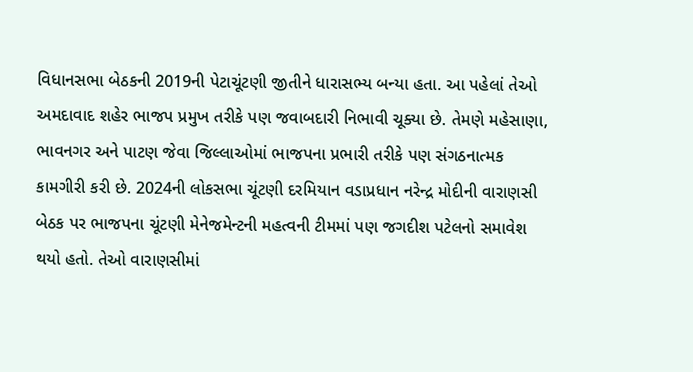વિધાનસભા બેઠકની 2019ની પેટાચૂંટણી જીતીને ધારાસભ્ય બન્યા હતા. આ પહેલાં તેઓ અમદાવાદ શહેર ભાજપ પ્રમુખ તરીકે પણ જવાબદારી નિભાવી ચૂક્યા છે. તેમણે મહેસાણા, ભાવનગર અને પાટણ જેવા જિલ્લાઓમાં ભાજપના પ્રભારી તરીકે પણ સંગઠનાત્મક કામગીરી કરી છે. 2024ની લોકસભા ચૂંટણી દરમિયાન વડાપ્રધાન નરેન્દ્ર મોદીની વારાણસી બેઠક પર ભાજપના ચૂંટણી મેનેજમેન્ટની મહત્વની ટીમમાં પણ જગદીશ પટેલનો સમાવેશ થયો હતો. તેઓ વારાણસીમાં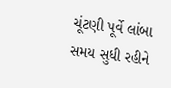ચૂંટણી પૂર્વે લાંબા સમય સુધી રહીને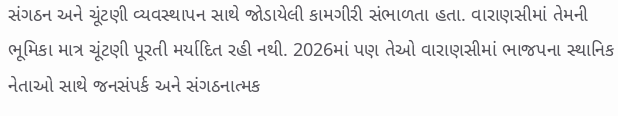સંગઠન અને ચૂંટણી વ્યવસ્થાપન સાથે જોડાયેલી કામગીરી સંભાળતા હતા. વારાણસીમાં તેમની ભૂમિકા માત્ર ચૂંટણી પૂરતી મર્યાદિત રહી નથી. 2026માં પણ તેઓ વારાણસીમાં ભાજપના સ્થાનિક નેતાઓ સાથે જનસંપર્ક અને સંગઠનાત્મક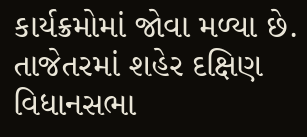કાર્યક્રમોમાં જોવા મળ્યા છે. તાજેતરમાં શહેર દક્ષિણ વિધાનસભા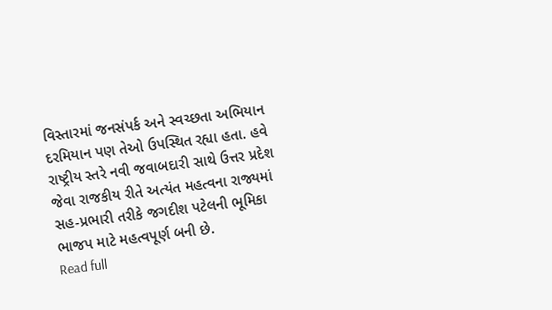વિસ્તારમાં જનસંપર્ક અને સ્વચ્છતા અભિયાન દરમિયાન પણ તેઓ ઉપસ્થિત રહ્યા હતા. હવે રાષ્ટ્રીય સ્તરે નવી જવાબદારી સાથે ઉત્તર પ્રદેશ જેવા રાજકીય રીતે અત્યંત મહત્વના રાજ્યમાં સહ-પ્રભારી તરીકે જગદીશ પટેલની ભૂમિકા ભાજપ માટે મહત્વપૂર્ણ બની છે.
Read full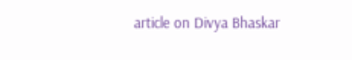article on Divya Bhaskar